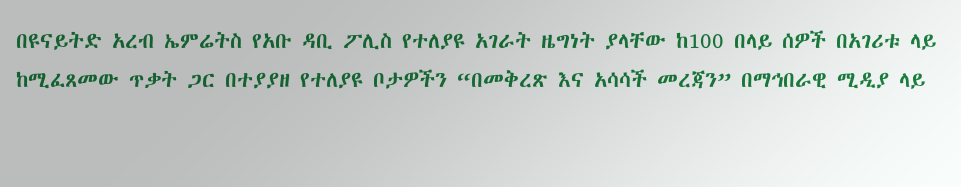በዩናይትድ አረብ ኤምሬትስ የአቡ ዳቢ ፖሊስ የተለያዩ አገራት ዜግነት ያላቸው ከ100 በላይ ሰዎች በአገሪቱ ላይ ከሚፈጸመው ጥቃት ጋር በተያያዘ የተለያዩ ቦታዎችን “በመቅረጽ እና አሳሳች መረጃን” በማኅበራዊ ሚዲያ ላይ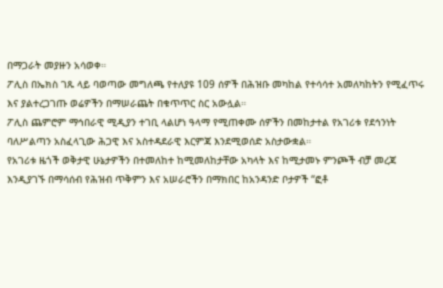በማጋራት መያዙን አሳወቀ።
ፖሊስ በኤክስ ገጹ ላይ ባወጣው መግለጫ የተለያዩ 109 ሰዎች በሕዝቡ መካከል የተሳሳተ አመለካከትን የሚፈጥሩ እና ያልተረጋገጡ ወሬዎችን በማሠራጨት በቁጥጥር ስር አውሏል።
ፖሊስ ጨምሮም ማኅበራዊ ሚዲያን ተገቢ ላልሆነ ዓላማ የሚጠቀሙ ሰዎችን በመከታተል የአገሪቱ የደኅንነት ባለሥልጣን አስፈላጊው ሕጋዊ እና አስተዳደራዊ እርምጃ እንደሚወሰድ አስታውቋል።
የአገሪቱ ዜጎች ወቅታዊ ሁኔታዎችን በተመለከተ ከሚመለከታቸው አካላት እና ከሚታመኑ ምንጮች ብቻ መረጃ እንዲያገኙ በማሳሰብ የሕዝብ ጥቅምን እና አሠራሮችን በማክበር ከአንዳንድ ቦታዎች “ፎቶ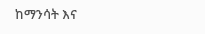ከማንሳት እና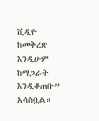ቪዲዮ ከመቅረጽ እንዲሁም ከማጋራት እንዲቆጠቡ” አሳስቧል።